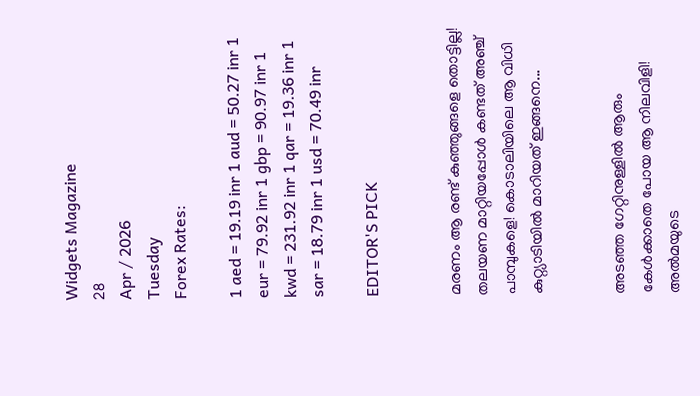Widgets Magazine
28
Apr / 2026
Tuesday
Forex Rates:

1 aed = 19.19 inr 1 aud = 50.27 inr 1 eur = 79.92 inr 1 gbp = 90.97 inr 1 kwd = 231.92 inr 1 qar = 19.36 inr 1 sar = 18.79 inr 1 usd = 70.49 inr

EDITOR'S PICK


മരണം ആ രണ്ട് കുഞ്ഞുങ്ങളെ തൊട്ടില്ല! തലയണ മാറ്റിയപ്പോൾ കണ്ടത് അഞ്ച് പാമ്പുകളെ! കൊടാലിയിലെ ആ വിധി കുറ്റ്യാടിയിൽ മാറിയത് ഇങ്ങനെ...


അടഞ്ഞ ഗേറ്റിനുള്ളിൽ ആരും കേൾക്കാതെ പോയ ആ നിലവിളി! അൽമയുടെ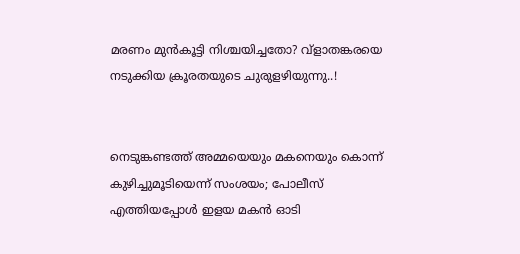മരണം മുൻകൂട്ടി നിശ്ചയിച്ചതോ? വ്ളാതങ്കരയെ നടുക്കിയ ക്രൂരതയുടെ ചുരുളഴിയുന്നു..!


നെടുങ്കണ്ടത്ത് അമ്മയെയും മകനെയും കൊന്ന് കുഴിച്ചുമൂടിയെന്ന് സംശയം; പോലീസ് എത്തിയപ്പോൾ ഇളയ മകൻ ഓടി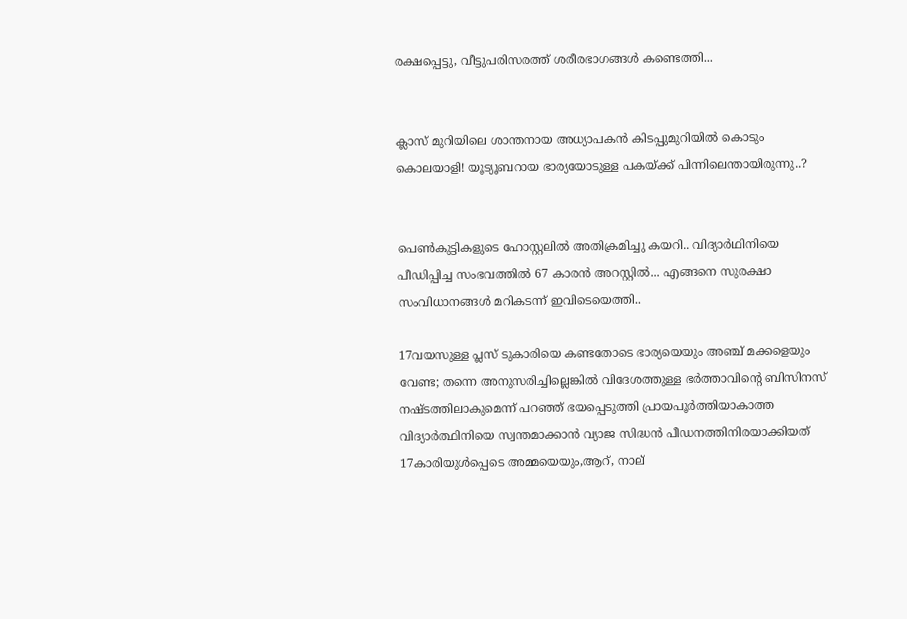രക്ഷപ്പെട്ടു, വീട്ടുപരിസരത്ത് ശരീരഭാഗങ്ങൾ കണ്ടെത്തി...


ക്ലാസ് മുറിയിലെ ശാന്തനായ അധ്യാപകൻ കിടപ്പുമുറിയിൽ കൊടും കൊലയാളി! യൂട്യൂബറായ ഭാര്യയോടുള്ള പകയ്ക്ക് പിന്നിലെന്തായിരുന്നു..?


പെൺകുട്ടികളുടെ ഹോസ്റ്റലിൽ അതിക്രമിച്ചു കയറി.. വിദ്യാർഥിനിയെ പീഡിപ്പിച്ച സംഭവത്തിൽ 67 കാരൻ അറസ്റ്റിൽ... എങ്ങനെ സുരക്ഷാ സംവിധാനങ്ങൾ മറികടന്ന് ഇവിടെയെത്തി..

17വയസുള്ള പ്ലസ് ടുകാരിയെ കണ്ടതോടെ ഭാര്യയെയും അഞ്ച് മക്കളെയും വേണ്ട; തന്നെ അനുസരിച്ചില്ലെങ്കില്‍ വിദേശത്തുള്ള ഭര്‍ത്താവിന്റെ ബിസിനസ് നഷ്ടത്തിലാകുമെന്ന് പറഞ്ഞ് ഭയപ്പെടുത്തി പ്രായപൂർത്തിയാകാത്ത വിദ്യാർത്ഥിനിയെ സ്വന്തമാക്കാൻ വ്യാജ സിദ്ധൻ പീഡനത്തിനിരയാക്കിയത് 17കാരിയുൾപ്പെടെ അമ്മയെയും,ആറ്, നാല്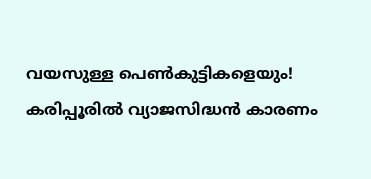വയസുള്ള പെണ്‍കുട്ടികളെയും! കരിപ്പൂരിൽ വ്യാജസിദ്ധൻ കാരണം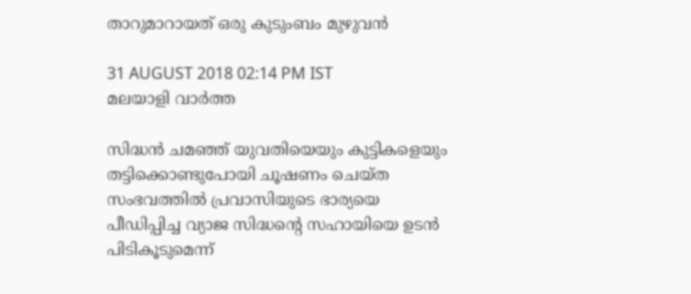താറുമാറായത് ഒരു കുടുംബം മുഴുവൻ

31 AUGUST 2018 02:14 PM IST
മലയാളി വാര്‍ത്ത

സിദ്ധന്‍ ചമഞ്ഞ് യുവതിയെയും കുട്ടികളെയും തട്ടിക്കൊണ്ടുപോയി ചൂഷണം ചെയ്ത സംഭവത്തില്‍ പ്രവാസിയുടെ ഭാര്യയെ പീഡിപ്പിച്ച വ്യാജ സിദ്ധന്റെ സഹായിയെ ഉടൻ പിടികൂടുമെന്ന്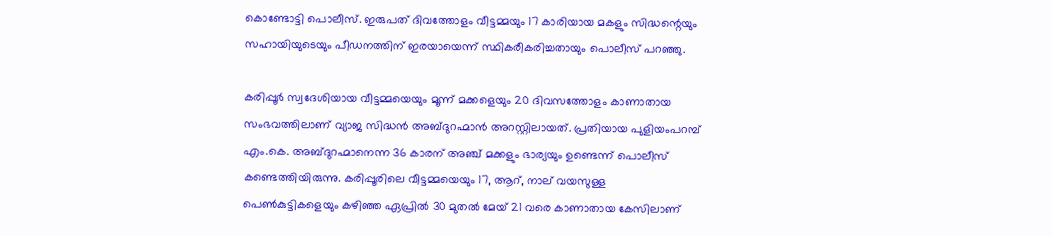കൊണ്ടോട്ടി പൊലീസ്. ഇരുപത് ദിവത്തോളം വീട്ടമ്മയും 17 കാരിയായ മകളും സിദ്ധന്റെയും സഹായിയുടെയും പീഡനത്തിന് ഇരയായെന്ന് സ്ഥികരീകരിച്ചതായും പൊലീസ് പറഞ്ഞു.

കരിപ്പൂര്‍ സ്വദേശിയായ വീട്ടമ്മയെയും മൂന്ന് മക്കളെയും 20 ദിവസത്തോളം കാണാതായ സംഭവത്തിലാണ് വ്യാജ സിദ്ധൻ അബ്ദുറഹ്മാൻ അറസ്റ്റിലായത്. പ്രതിയായ പുളിയംപറമ്പ് എം.കെ. അബ്ദുറഹ്മാനെന്ന 36 കാരന് അഞ്ച് മക്കളും ഭാര്യയും ഉണ്ടെന്ന് പൊലീസ് കണ്ടെത്തിയിരുന്നു. കരിപ്പൂരിലെ വീട്ടമ്മയെയും 17, ആറ്, നാല് വയസുള്ള പെണ്‍കുട്ടികളെയും കഴിഞ്ഞ ഏപ്രില്‍ 30 മുതല്‍ മേയ് 21 വരെ കാണാതായ കേസിലാണ്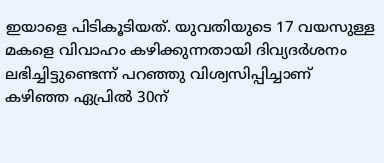ഇയാളെ പിടികൂടിയത്. യുവതിയുടെ 17 വയസുള്ള മകളെ വിവാഹം കഴിക്കുന്നതായി ദിവ്യദര്‍ശനം ലഭിച്ചിട്ടുണ്ടെന്ന് പറഞ്ഞു വിശ്വസിപ്പിച്ചാണ് കഴിഞ്ഞ ഏപ്രില്‍ 30ന്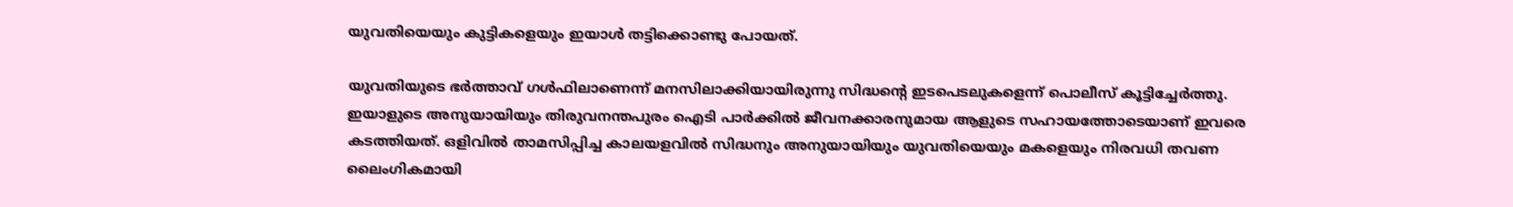യുവതിയെയും കുട്ടികളെയും ഇയാൾ തട്ടിക്കൊണ്ടു പോയത്.

യുവതിയുടെ ഭര്‍ത്താവ് ഗള്‍ഫിലാണെന്ന് മനസിലാക്കിയായിരുന്നു സിദ്ധന്റെ ഇടപെടലുകളെന്ന് പൊലീസ് കൂട്ടിച്ചേർത്തു. ഇയാളുടെ അനുയായിയും തിരുവനന്തപുരം ഐടി പാർക്കിൽ ജീവനക്കാരനുമായ ആളുടെ സഹായത്തോടെയാണ് ഇവരെ കടത്തിയത്. ഒളിവില്‍ താമസിപ്പിച്ച കാലയളവില്‍ സിദ്ധനും അനുയായിയും യുവതിയെയും മകളെയും നിരവധി തവണ ലൈംഗികമായി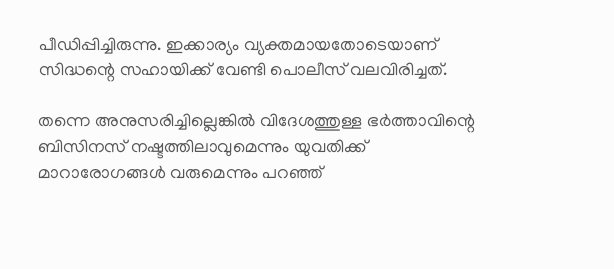പീഡിപ്പിച്ചിരുന്നു. ഇക്കാര്യം വ്യക്തമായതോടെയാണ് സിദ്ധന്റെ സഹായിക്ക് വേണ്ടി പൊലീസ് വലവിരിച്ചത്.

തന്നെ അനുസരിച്ചില്ലെങ്കില്‍ വിദേശത്തുള്ള ഭര്‍ത്താവിന്റെ ബിസിനസ് നഷ്ടത്തിലാവുമെന്നും യുവതിക്ക് മാറാരോഗങ്ങള്‍ വരുമെന്നും പറഞ്ഞ്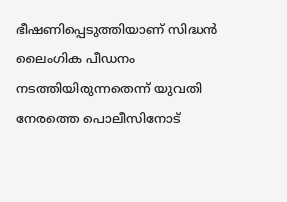ഭീഷണിപ്പെടുത്തിയാണ് സിദ്ധൻ ലൈംഗിക പീഡനം നടത്തിയിരുന്നതെന്ന് യുവതി നേരത്തെ പൊലീസിനോട്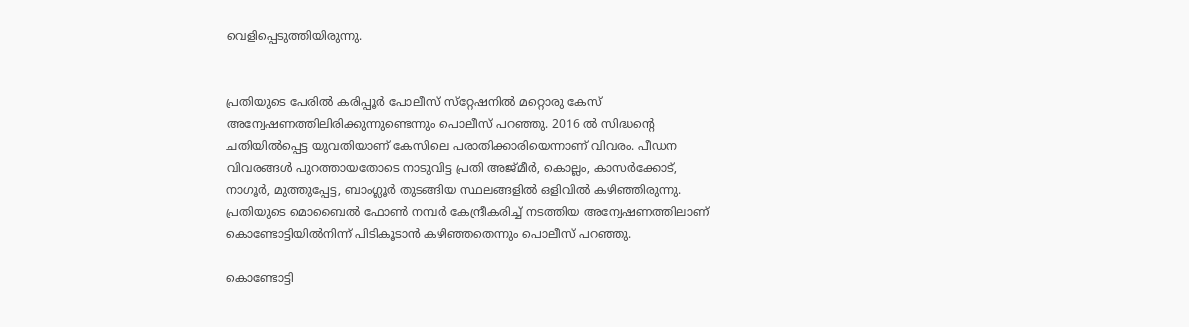വെളിപ്പെടുത്തിയിരുന്നു.


പ്രതിയുടെ പേരില്‍ കരിപ്പൂര്‍ പോലീസ് സ്‌റ്റേഷനില്‍ മറ്റൊരു കേസ് അന്വേഷണത്തിലിരിക്കുന്നുണ്ടെന്നും പൊലീസ് പറഞ്ഞു. 2016 ൽ സിദ്ധന്റെ ചതിയിൽപ്പെട്ട യുവതിയാണ് കേസിലെ പരാതിക്കാരിയെന്നാണ് വിവരം. പീഡന വിവരങ്ങള്‍ പുറത്തായതോടെ നാടുവിട്ട പ്രതി അജ്മീര്‍, കൊല്ലം, കാസര്‍ക്കോട്, നാഗൂര്‍, മുത്തുപ്പേട്ട, ബാംഗ്ലൂര്‍ തുടങ്ങിയ സ്ഥലങ്ങളില്‍ ഒളിവില്‍ കഴിഞ്ഞിരുന്നു. പ്രതിയുടെ മൊബൈല്‍ ഫോണ്‍ നമ്പര്‍ കേന്ദ്രീകരിച്ച്‌ നടത്തിയ അന്വേഷണത്തിലാണ് കൊണ്ടോട്ടിയില്‍നിന്ന് പിടികൂടാൻ കഴിഞ്ഞതെന്നും പൊലീസ് പറഞ്ഞു.

കൊണ്ടോട്ടി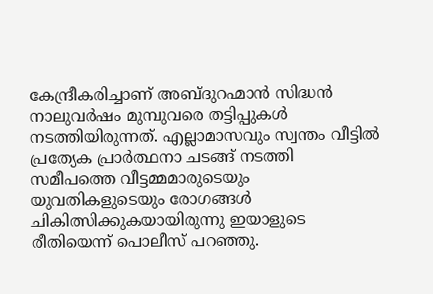കേന്ദ്രീകരിച്ചാണ് അബ്ദുറഹ്മാൻ സിദ്ധൻ നാലുവർഷം മുമ്പുവരെ തട്ടിപ്പുകൾ നടത്തിയിരുന്നത്. എല്ലാമാസവും സ്വന്തം വീട്ടിൽ പ്രത്യേക പ്രാർത്ഥനാ ചടങ്ങ് നടത്തി സമീപത്തെ വീട്ടമ്മമാരുടെയും യുവതികളുടെയും രോഗങ്ങൾ ചികിത്സിക്കുകയായിരുന്നു ഇയാളുടെ രീതിയെന്ന് പൊലീസ് പറഞ്ഞു.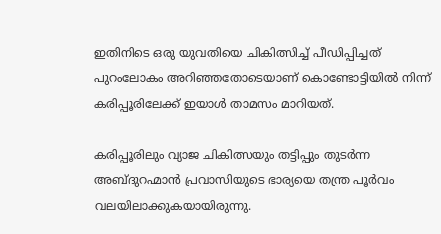ഇതിനിടെ ഒരു യുവതിയെ ചികിത്സിച്ച് പീഡിപ്പിച്ചത് പുറംലോകം അറിഞ്ഞതോടെയാണ് കൊണ്ടോട്ടിയിൽ നിന്ന് കരിപ്പൂരിലേക്ക് ഇയാൾ താമസം മാറിയത്.

കരിപ്പൂരിലും വ്യാജ ചികിത്സയും തട്ടിപ്പും തുടർന്ന അബ്ദുറഹ്മാൻ പ്രവാസിയുടെ ഭാര്യയെ തന്ത്ര പൂർവം വലയിലാക്കുകയായിരുന്നു.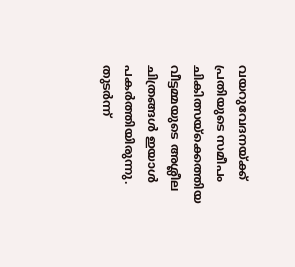വയറുവേദനയ്ക്ക് പ്രതിയുടെ സമീപം ചികിത്സയ്ക്കെത്തിയ വീട്ടമ്മയുടെ അശ്ലീല ചിത്രങ്ങൾ ഇയാൾ പകർത്തിയിരുന്നു. തുടർന്ന്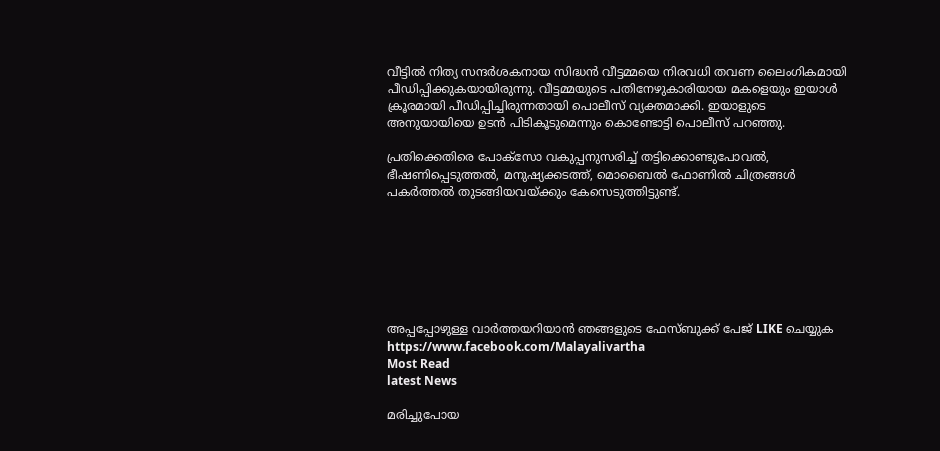വീട്ടിൽ നിത്യ സന്ദർശകനായ സിദ്ധൻ വീട്ടമ്മയെ നിരവധി തവണ ലൈംഗികമായി പീഡിപ്പിക്കുകയായിരുന്നു. വീട്ടമ്മയുടെ പതിനേഴുകാരിയായ മകളെയും ഇയാൾ ക്രൂരമായി പീഡിപ്പിച്ചിരുന്നതായി പൊലീസ് വ്യക്തമാക്കി. ഇയാളുടെ അനുയായിയെ ഉടൻ പിടികൂടുമെന്നും കൊണ്ടോട്ടി പൊലീസ് പറഞ്ഞു.

പ്രതിക്കെതിരെ പോക്‌സോ വകുപ്പനുസരിച്ച് തട്ടിക്കൊണ്ടുപോവല്‍, ഭീഷണിപ്പെടുത്തല്‍, മനുഷ്യക്കടത്ത്, മൊബൈല്‍ ഫോണില്‍ ചിത്രങ്ങള്‍ പകര്‍ത്തല്‍ തുടങ്ങിയവയ്ക്കും കേസെടുത്തിട്ടുണ്ട്.







അപ്പപ്പോഴുള്ള വാര്‍ത്തയറിയാന്‍ ഞങ്ങളുടെ ഫേസ്‌ബുക്ക്‌ പേജ് LIKE ചെയ്യുക
https://www.facebook.com/Malayalivartha
Most Read
latest News

മരിച്ചുപോയ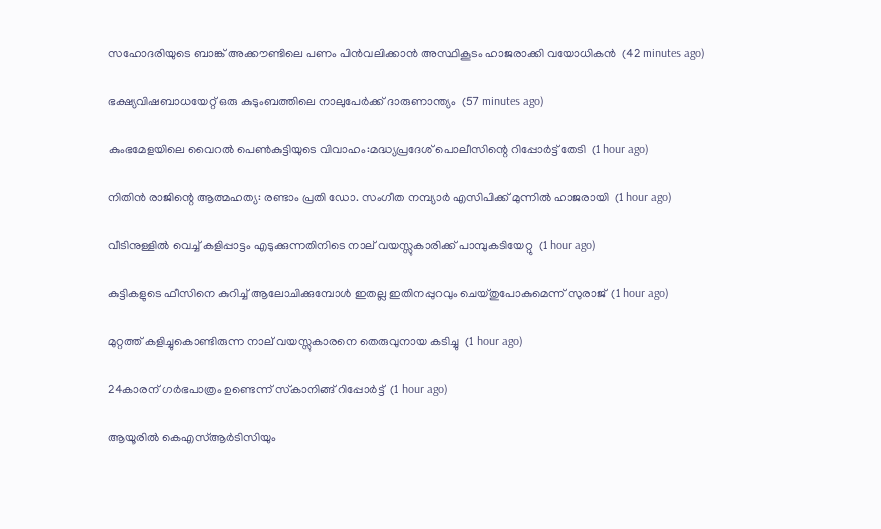സഹോദരിയുടെ ബാങ്ക് അക്കൗണ്ടിലെ പണം പിന്‍വലിക്കാന്‍ അസ്ഥികൂടം ഹാജരാക്കി വയോധികന്‍  (42 minutes ago)

ഭക്ഷ്യവിഷബാധയേറ്റ് ഒരു കുടുംബത്തിലെ നാലുപേര്‍ക്ക് ദാരുണാന്ത്യം  (57 minutes ago)

കുംഭമേളയിലെ വൈറല്‍ പെണ്‍കുട്ടിയുടെ വിവാഹം:മദ്ധ്യപ്രദേശ് പൊലീസിന്റെ റിപ്പോര്‍ട്ട് തേടി  (1 hour ago)

നിതിന്‍ രാജിന്റെ ആത്മഹത്യ: രണ്ടാം പ്രതി ഡോ. സംഗീത നമ്പ്യാര്‍ എസിപിക്ക് മുന്നില്‍ ഹാജരായി  (1 hour ago)

വീടിനുള്ളില്‍ വെച്ച് കളിപ്പാട്ടം എടുക്കുന്നതിനിടെ നാല് വയസ്സുകാരിക്ക് പാമ്പുകടിയേറ്റു  (1 hour ago)

കുട്ടികളുടെ ഫീസിനെ കുറിച്ച് ആലോചിക്കുമ്പോള്‍ ഇതല്ല ഇതിനപ്പുറവും ചെയ്തുപോകുമെന്ന് സുരാജ്  (1 hour ago)

മുറ്റത്ത് കളിച്ചുകൊണ്ടിരുന്ന നാല് വയസ്സുകാരനെ തെരുവുനായ കടിച്ചു  (1 hour ago)

24കാരന് ഗര്‍ഭപാത്രം ഉണ്ടെന്ന് സ്‌കാനിങ്ങ് റിപ്പോര്‍ട്ട്  (1 hour ago)

ആയൂരില്‍ കെഎസ്ആര്‍ടിസിയും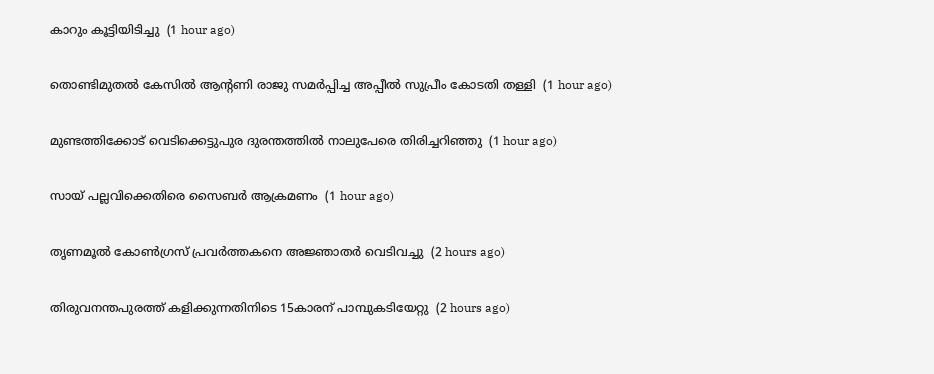കാറും കൂട്ടിയിടിച്ചു  (1 hour ago)

തൊണ്ടിമുതല്‍ കേസില്‍ ആന്റണി രാജു സമര്‍പ്പിച്ച അപ്പീല്‍ സുപ്രീം കോടതി തള്ളി  (1 hour ago)

മുണ്ടത്തിക്കോട് വെടിക്കെട്ടുപുര ദുരന്തത്തില്‍ നാലുപേരെ തിരിച്ചറിഞ്ഞു  (1 hour ago)

സായ് പല്ലവിക്കെതിരെ സൈബര്‍ ആക്രമണം  (1 hour ago)

തൃണമൂല്‍ കോണ്‍ഗ്രസ് പ്രവര്‍ത്തകനെ അജ്ഞാതര്‍ വെടിവച്ചു  (2 hours ago)

തിരുവനന്തപുരത്ത് കളിക്കുന്നതിനിടെ 15കാരന് പാമ്പുകടിയേറ്റു  (2 hours ago)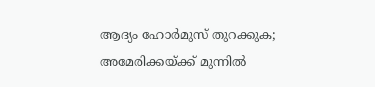ആദ്യം ഹോര്‍മുസ് തുറക്കുക; അമേരിക്കയ്ക്ക് മുന്നില്‍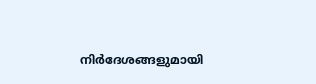നിര്‍ദേശങ്ങളുമായി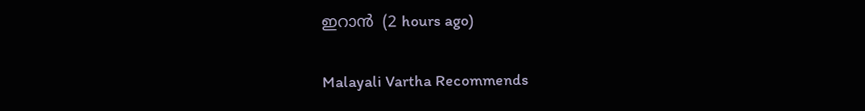ഇറാന്‍  (2 hours ago)

Malayali Vartha Recommends